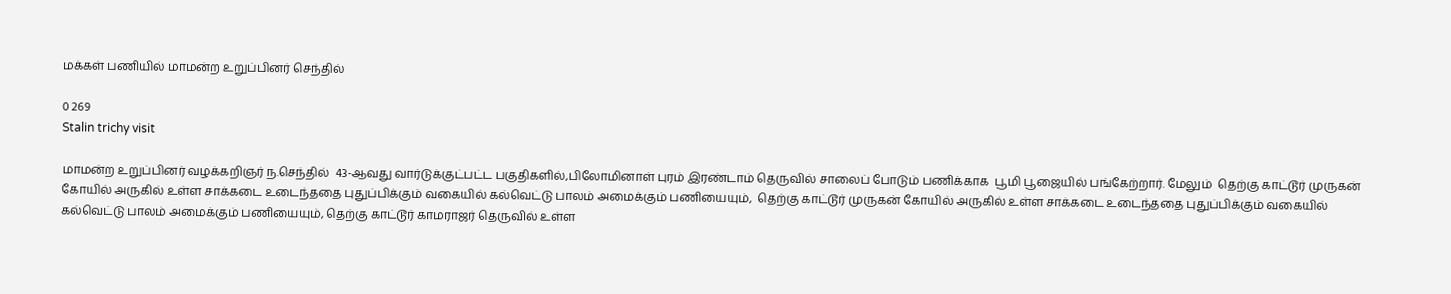மக்கள் பணியில் மாமன்ற உறுப்பினர் செந்தில்

0 269
Stalin trichy visit

மாமன்ற உறுப்பினர் வழக்கறிஞர் ந.செந்தில்  43-ஆவது வார்டுக்குட்பட்ட பகுதிகளில்,பிலோமினாள் புரம் இரண்டாம் தெருவில் சாலைப் போடும் பணிக்காக  பூமி பூஜையில் பங்கேற்றார். மேலும்  தெற்கு காட்டூர் முருகன் கோயில் அருகில் உள்ள சாக்கடை உடைந்ததை புதுப்பிக்கும் வகையில் கல்வெட்டு பாலம் அமைக்கும் பணியையும்,  தெற்கு காட்டூர் முருகன் கோயில் அருகில் உள்ள சாக்கடை உடைந்ததை புதுப்பிக்கும் வகையில் கல்வெட்டு பாலம் அமைக்கும் பணியையும், தெற்கு காட்டூர் காமராஜர் தெருவில் உள்ள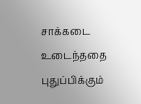சாக்கடை உடைந்ததை புதுப்பிக்கும்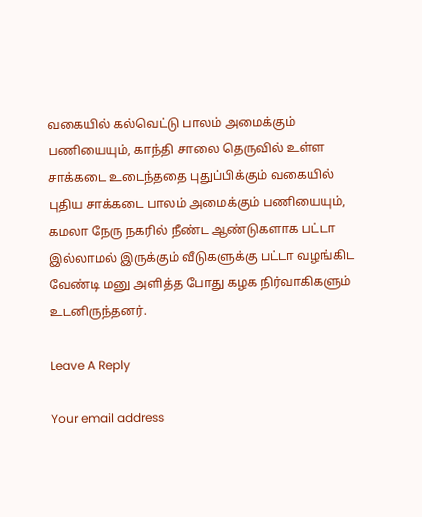வகையில் கல்வெட்டு பாலம் அமைக்கும் பணியையும், காந்தி சாலை தெருவில் உள்ள சாக்கடை உடைந்ததை புதுப்பிக்கும் வகையில் புதிய சாக்கடை பாலம் அமைக்கும் பணியையும்,  கமலா நேரு நகரில் நீண்ட ஆண்டுகளாக பட்டா இல்லாமல் இருக்கும் வீடுகளுக்கு பட்டா வழங்கிட வேண்டி மனு அளித்த போது கழக நிர்வாகிகளும் உடனிருந்தனர்.

Leave A Reply

Your email address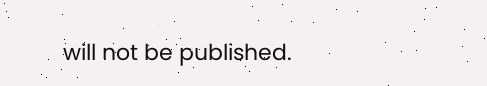will not be published.